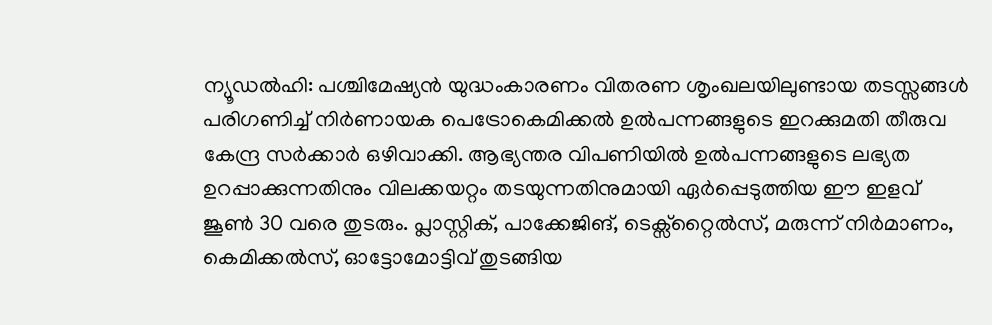ന്യൂഡൽഹി: പശ്ചിമേഷ്യൻ യുദ്ധംകാരണം വിതരണ ശൃംഖലയിലുണ്ടായ തടസ്സങ്ങൾ പരിഗണിച്ച് നിർണായക പെട്രോകെമിക്കൽ ഉൽപന്നങ്ങളുടെ ഇറക്കുമതി തീരുവ കേന്ദ്ര സർക്കാർ ഒഴിവാക്കി. ആഭ്യന്തര വിപണിയിൽ ഉൽപന്നങ്ങളുടെ ലഭ്യത ഉറപ്പാക്കുന്നതിനും വിലക്കയറ്റം തടയുന്നതിനുമായി ഏർപ്പെടുത്തിയ ഈ ഇളവ് ജൂൺ 30 വരെ തുടരും. പ്ലാസ്റ്റിക്, പാക്കേജിങ്, ടെക്സ്റ്റൈൽസ്, മരുന്ന് നിർമാണം, കെമിക്കൽസ്, ഓട്ടോമോട്ടിവ് തുടങ്ങിയ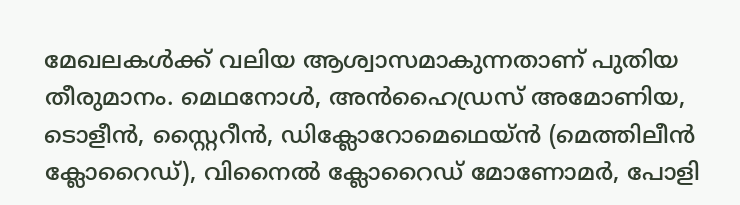മേഖലകൾക്ക് വലിയ ആശ്വാസമാകുന്നതാണ് പുതിയ തീരുമാനം. മെഥനോൾ, അൻഹൈഡ്രസ് അമോണിയ, ടൊളീൻ, സ്റ്റൈറീൻ, ഡിക്ലോറോമെഥെയ്ൻ (മെത്തിലീൻ ക്ലോറൈഡ്), വിനൈൽ ക്ലോറൈഡ് മോണോമർ, പോളി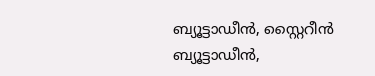ബ്യൂട്ടാഡീൻ, സ്റ്റൈറീൻ ബ്യൂട്ടാഡീൻ,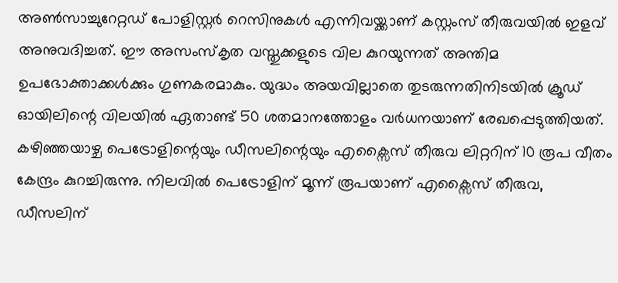അൺസാച്ചുറേറ്റഡ് പോളിസ്റ്റർ റെസിനുകൾ എന്നിവയ്ക്കാണ് കസ്റ്റംസ് തീരുവയിൽ ഇളവ് അനുവദിച്ചത്. ഈ അസംസ്കൃത വസ്തുക്കളുടെ വില കുറയുന്നത് അന്തിമ ഉപഭോക്താക്കൾക്കും ഗുണകരമാകും. യുദ്ധം അയവില്ലാതെ തുടരുന്നതിനിടയിൽ ക്രൂഡ് ഓയിലിന്റെ വിലയിൽ ഏതാണ്ട് 50 ശതമാനത്തോളം വർധനയാണ് രേഖപ്പെടുത്തിയത്. കഴിഞ്ഞയാഴ്ച പെട്രോളിന്റെയും ഡീസലിന്റെയും എക്സൈസ് തീരുവ ലിറ്ററിന് 10 രൂപ വീതം കേന്ദ്രം കുറച്ചിരുന്നു. നിലവിൽ പെട്രോളിന് മൂന്ന് രൂപയാണ് എക്സൈസ് തീരുവ, ഡീസലിന്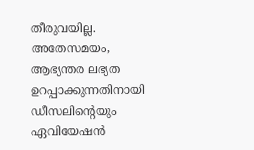തീരുവയില്ല. അതേസമയം, ആഭ്യന്തര ലഭ്യത ഉറപ്പാക്കുന്നതിനായി ഡീസലിന്റെയും ഏവിയേഷൻ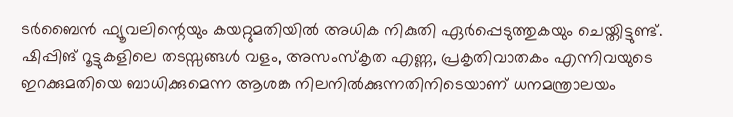ടർബൈൻ ഫ്യൂവലിന്റെയും കയറ്റുമതിയിൽ അധിക നികുതി ഏർപ്പെടുത്തുകയും ചെയ്തിട്ടുണ്ട്. ഷിപ്പിങ് റൂട്ടുകളിലെ തടസ്സങ്ങൾ വളം, അസംസ്കൃത എണ്ണ, പ്രകൃതിവാതകം എന്നിവയുടെ ഇറക്കുമതിയെ ബാധിക്കുമെന്ന ആശങ്ക നിലനിൽക്കുന്നതിനിടെയാണ് ധനമന്ത്രാലയം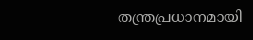തന്ത്രപ്രധാനമായി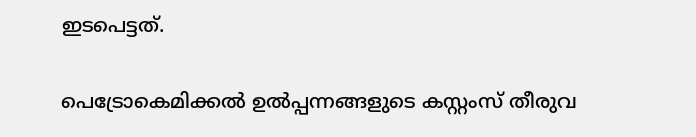ഇടപെട്ടത്.

പെട്രോകെമിക്കൽ ഉൽപ്പന്നങ്ങളുടെ കസ്റ്റംസ് തീരുവ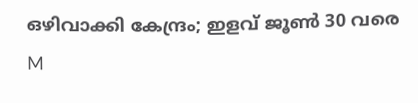ഒഴിവാക്കി കേന്ദ്രം; ഇളവ് ജൂൺ 30 വരെ
M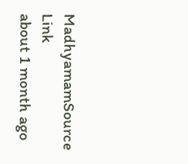MadhyamamSource Link
about 1 month ago